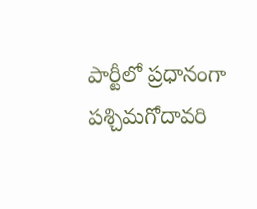పార్టీలో ప్రధానంగా పశ్చిమగోదావరి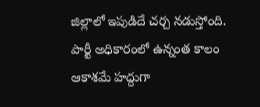జిల్లాలో ఇపుడిదే చర్చ నడుస్తోంది. పార్టీ అధికారంలో ఉన్నంత కాలం ఆకాశమే హద్దుగా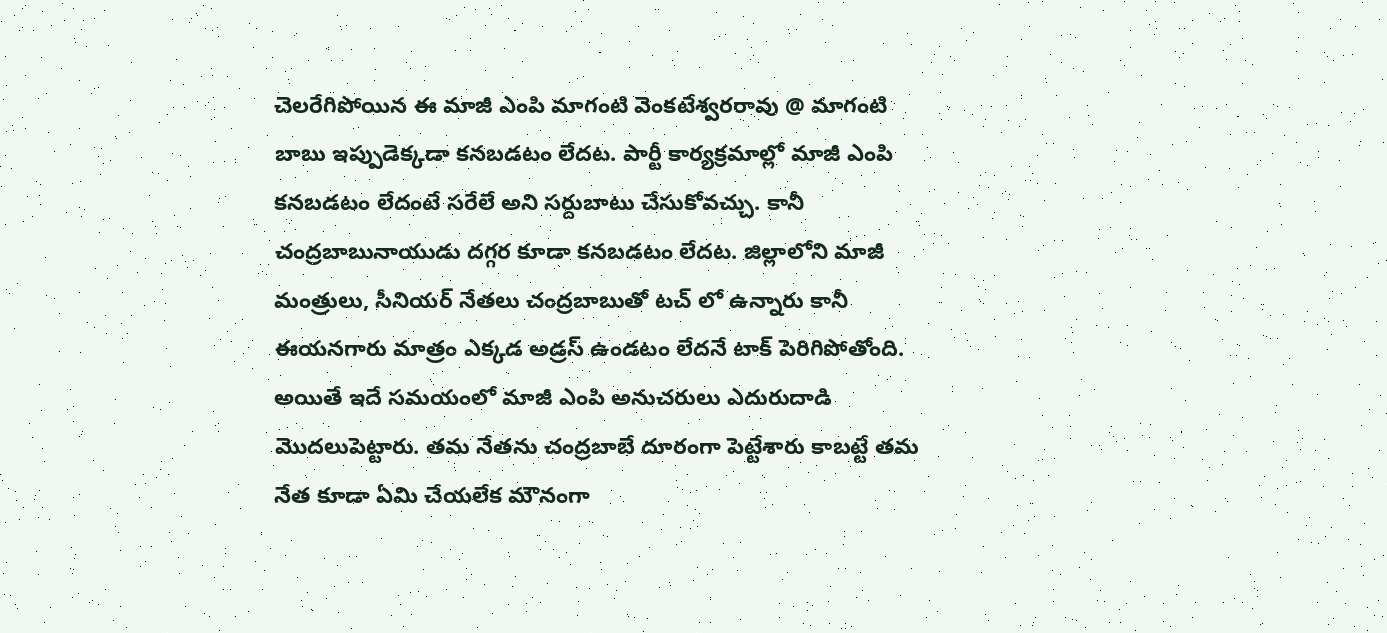చెలరేగిపోయిన ఈ మాజీ ఎంపి మాగంటి వెంకటేశ్వరరావు @ మాగంటి బాబు ఇప్పుడెక్కడా కనబడటం లేదట. పార్టీ కార్యక్రమాల్లో మాజీ ఎంపి కనబడటం లేదంటే సరేలే అని సర్దుబాటు చేసుకోవచ్చు. కానీ చంద్రబాబునాయుడు దగ్గర కూడా కనబడటం లేదట. జిల్లాలోని మాజీ మంత్రులు, సీనియర్ నేతలు చంద్రబాబుతో టచ్ లో ఉన్నారు కానీ ఈయనగారు మాత్రం ఎక్కడ అడ్రస్ ఉండటం లేదనే టాక్ పెరిగిపోతోంది.
అయితే ఇదే సమయంలో మాజీ ఎంపి అనుచరులు ఎదురుదాడి మొదలుపెట్టారు. తమ నేతను చంద్రబాబే దూరంగా పెట్టేశారు కాబట్టే తమ నేత కూడా ఏమి చేయలేక మౌనంగా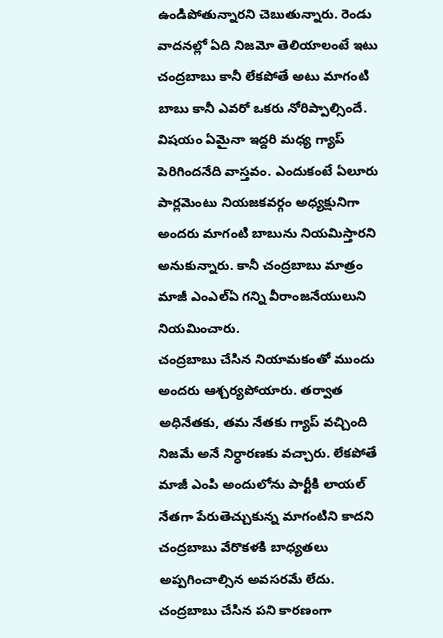ఉండిపోతున్నారని చెబుతున్నారు. రెండు వాదనల్లో ఏది నిజమో తెలియాలంటే ఇటు చంద్రబాబు కానీ లేకపోతే అటు మాగంటి బాబు కానీ ఎవరో ఒకరు నోరిప్పాల్సిందే. విషయం ఏమైనా ఇద్దరి మధ్య గ్యాప్ పెరిగిందనేది వాస్తవం. ఎందుకంటే ఏలూరు పార్లమెంటు నియజకవర్గం అధ్యక్షునిగా అందరు మాగంటి బాబును నియమిస్తారని అనుకున్నారు. కానీ చంద్రబాబు మాత్రం మాజీ ఎంఎల్ఏ గన్ని వీరాంజనేయులుని నియమించారు.
చంద్రబాబు చేసిన నియామకంతో ముందు అందరు ఆశ్చర్యపోయారు. తర్వాత అధినేతకు, తమ నేతకు గ్యాప్ వచ్చింది నిజమే అనే నిర్ధారణకు వచ్చారు. లేకపోతే మాజీ ఎంపి అందులోను పార్టీకి లాయల్ నేతగా పేరుతెచ్చుకున్న మాగంటిని కాదని చంద్రబాబు వేరొకళకి బాధ్యతలు అప్పగించాల్సిన అవసరమే లేదు. చంద్రబాబు చేసిన పని కారణంగా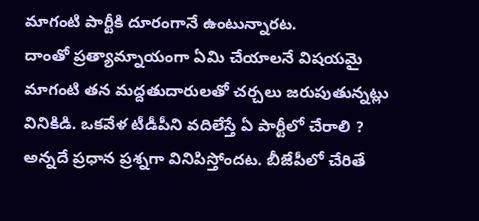మాగంటి పార్టీకి దూరంగానే ఉంటున్నారట.
దాంతో ప్రత్యామ్నాయంగా ఏమి చేయాలనే విషయమై మాగంటి తన మద్దతుదారులతో చర్చలు జరుపుతున్నట్లు వినికిడి. ఒకవేళ టీడీపీని వదిలేస్తే ఏ పార్టీలో చేరాలి ? అన్నదే ప్రధాన ప్రశ్నగా వినిపిస్తోందట. బీజేపీలో చేరితే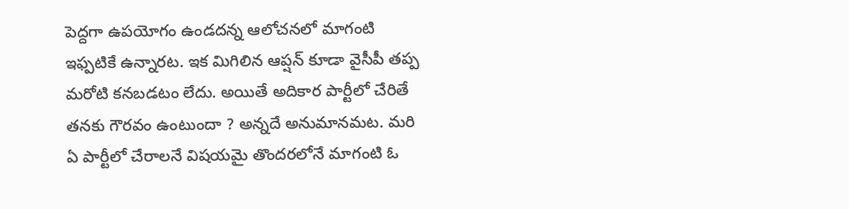పెద్దగా ఉపయోగం ఉండదన్న ఆలోచనలో మాగంటి ఇఫ్పటికే ఉన్నారట. ఇక మిగిలిన ఆప్షన్ కూడా వైసీపీ తప్ప మరోటి కనబడటం లేదు. అయితే అదికార పార్టీలో చేరితే తనకు గౌరవం ఉంటుందా ? అన్నదే అనుమానమట. మరి ఏ పార్టీలో చేరాలనే విషయమై తొందరలోనే మాగంటి ఓ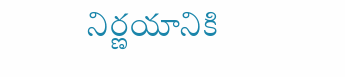నిర్ణయానికి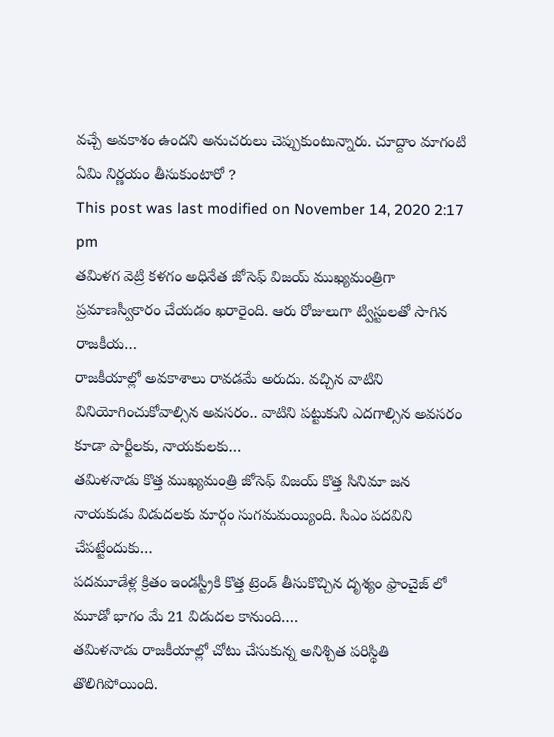వచ్చే అవకాశం ఉందని అనుచరులు చెప్పుకుంటున్నారు. చూద్దాం మాగంటి ఏమి నిర్ణయం తీసుకుంటారో ?
This post was last modified on November 14, 2020 2:17 pm
తమిళగ వెట్రి కళగం అధినేత జోసెఫ్ విజయ్ ముఖ్యమంత్రిగా ప్రమాణస్వీకారం చేయడం ఖరారైంది. ఆరు రోజులుగా ట్విస్టులతో సాగిన రాజకీయ…
రాజకీయాల్లో అవకాశాలు రావడమే అరుదు. వచ్చిన వాటిని వినియోగించుకోవాల్సిన అవసరం.. వాటిని పట్టుకుని ఎదగాల్సిన అవసరం కూడా పార్టీలకు, నాయకులకు…
తమిళనాడు కొత్త ముఖ్యమంత్రి జోసెఫ్ విజయ్ కొత్త సినిమా జన నాయకుడు విడుదలకు మార్గం సుగమమయ్యింది. సిఎం పదవిని చేపట్టేందుకు…
పదమూడేళ్ల క్రితం ఇండస్ట్రీకి కొత్త ట్రెండ్ తీసుకొచ్చిన దృశ్యం ఫ్రాంచైజ్ లో మూడో భాగం మే 21 విడుదల కానుంది.…
తమిళనాడు రాజకీయాల్లో చోటు చేసుకున్న అనిశ్చిత పరిస్థితి తొలిగిపోయింది.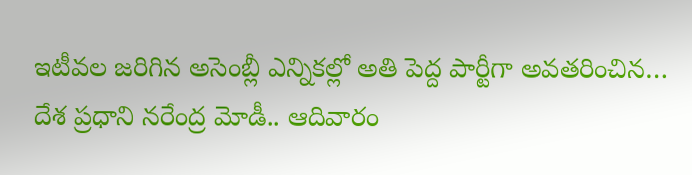ఇటీవల జరిగిన అసెంబ్లీ ఎన్నికల్లో అతి పెద్ద పార్టీగా అవతరించిన…
దేశ ప్రధాని నరేంద్ర మోడీ.. ఆదివారం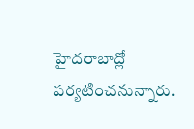హైదరాబాద్లో పర్యటించనున్నారు.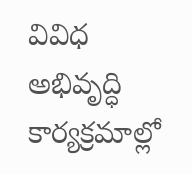వివిధ అభివృద్ధి కార్యక్రమాల్లో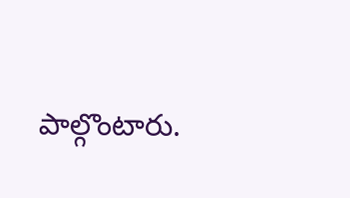పాల్గొంటారు.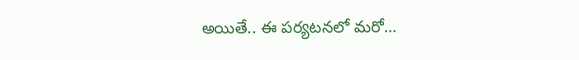అయితే.. ఈ పర్యటనలో మరో…